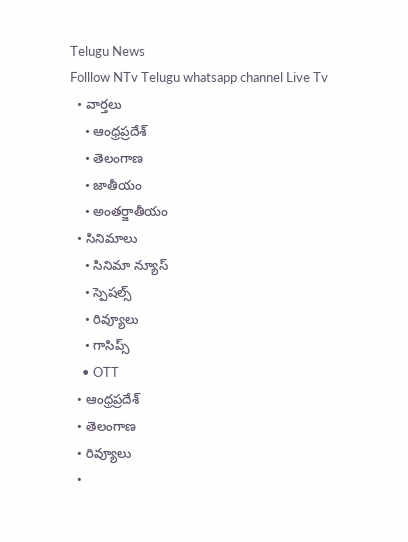Telugu News
Folllow NTv Telugu whatsapp channel Live Tv
  • వార్తలు
    • ఆంధ్రప్రదేశ్
    • తెలంగాణ
    • జాతీయం
    • అంతర్జాతీయం
  • సినిమాలు
    • సినిమా న్యూస్
    • స్పెషల్స్
    • రివ్యూలు
    • గాసిప్స్
    • OTT
  • ఆంధ్రప్రదేశ్
  • తెలంగాణ
  • రివ్యూలు
  •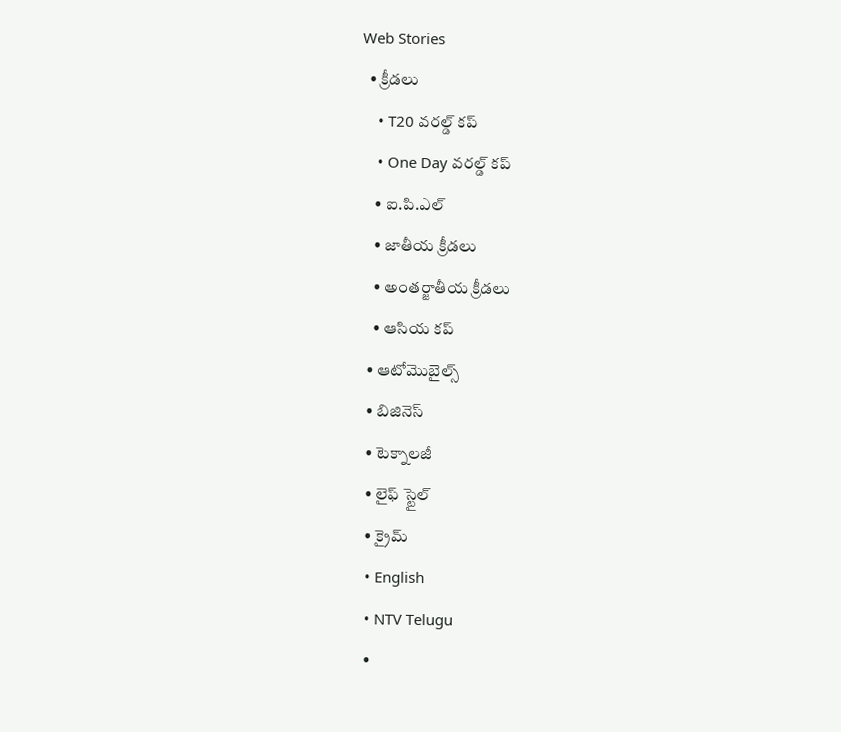Web Stories
  • క్రీడలు
    • T20 వరల్డ్ కప్
    • One Day వరల్డ్ కప్
    • ఐ.పి.ఎల్
    • జాతీయ క్రీడలు
    • అంతర్జాతీయ క్రీడలు
    • ఆసియ కప్
  • ఆటోమొబైల్స్
  • బిజినెస్‌
  • టెక్నాలజీ
  • లైఫ్ స్టైల్
  • క్రైమ్
  • English
  • NTV Telugu
  •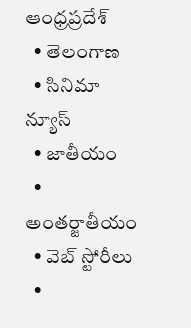ఆంధ్రప్రదేశ్
  • తెలంగాణ
  • సినిమా న్యూస్
  • జాతీయం
  • అంతర్జాతీయం
  • వెబ్ స్టోరీలు
  •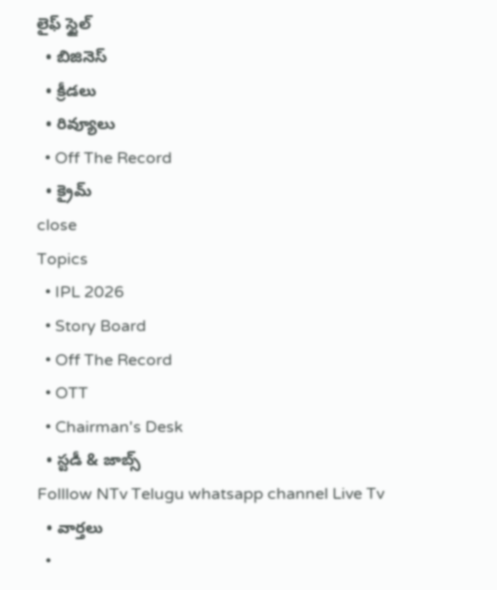లైఫ్ స్టైల్
  • బిజినెస్‌
  • క్రీడలు
  • రివ్యూలు
  • Off The Record
  • క్రైమ్
close
Topics
  • IPL 2026
  • Story Board
  • Off The Record
  • OTT
  • Chairman's Desk
  • స్టడీ & జాబ్స్
Folllow NTv Telugu whatsapp channel Live Tv
  • వార్తలు
  •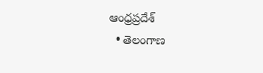ఆంధ్రప్రదేశ్
  • తెలంగాణ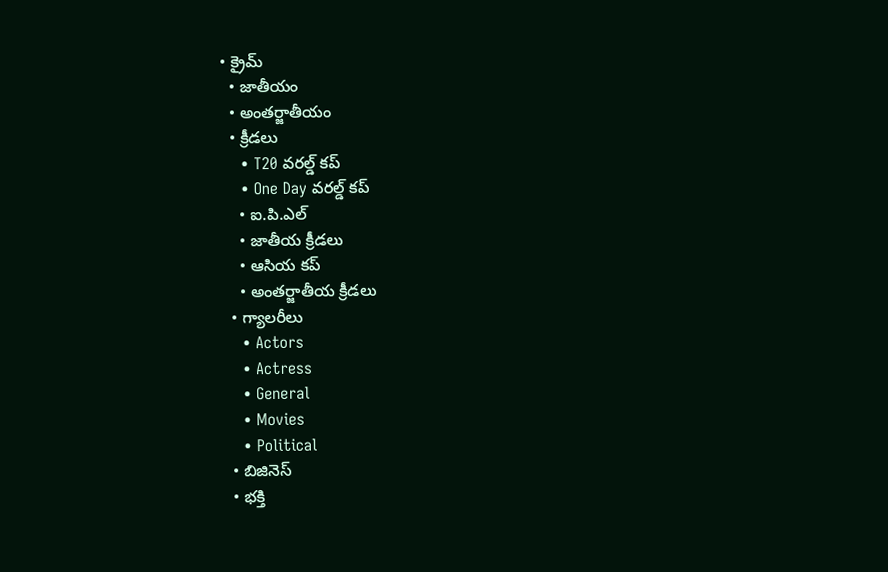• క్రైమ్
  • జాతీయం
  • అంతర్జాతీయం
  • క్రీడలు
    • T20 వరల్డ్ కప్
    • One Day వరల్డ్ కప్
    • ఐ.పి.ఎల్
    • జాతీయ క్రీడలు
    • ఆసియ కప్
    • అంతర్జాతీయ క్రీడలు
  • గ్యాలరీలు
    • Actors
    • Actress
    • General
    • Movies
    • Political
  • బిజినెస్‌
  • భక్తి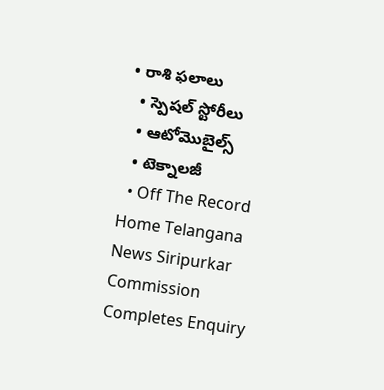• రాశి ఫలాలు
  • స్పెషల్‌ స్టోరీలు
  • ఆటోమొబైల్స్
  • టెక్నాలజీ
  • Off The Record
Home Telangana News Siripurkar Commission Completes Enquiry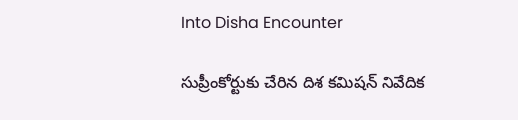Into Disha Encounter

సుప్రీంకోర్టుకు చేరిన దిశ కమిషన్ నివేదిక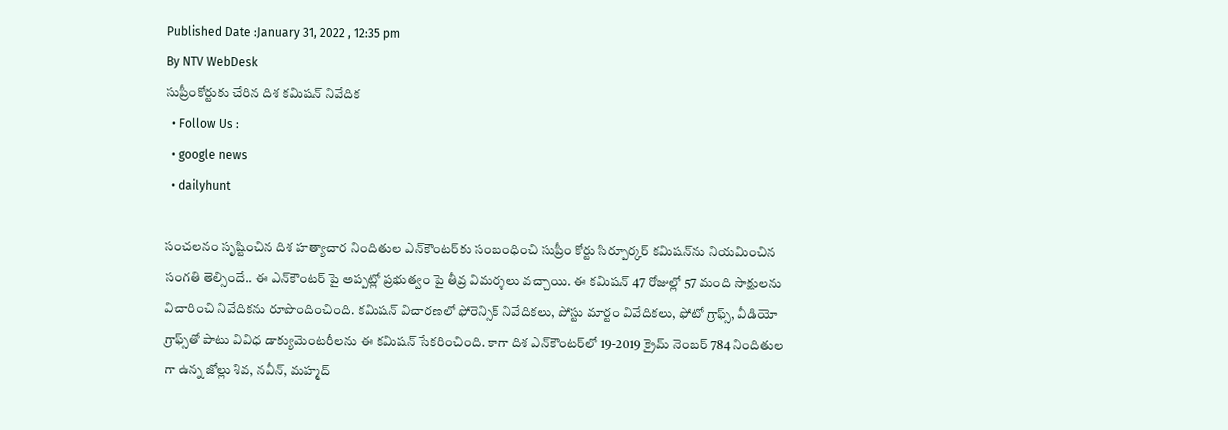Published Date :January 31, 2022 , 12:35 pm
By NTV WebDesk
సుప్రీంకోర్టుకు చేరిన దిశ కమిషన్ నివేదిక
  • Follow Us :
  • google news
  • dailyhunt

సంచలనం సృష్టించిన దిశ హత్యాచార నిందితుల ఎన్‌కౌంటర్‌కు సంబంధించి సుప్రీం కోర్టు సిర్పూర్కర్ కమిషన్‌ను నియమించిన సంగతి తెల్సిందే.. ఈ ఎన్‌కౌంటర్‌ పై అప్పట్లో ప్రభుత్వం పై తీవ్ర విమర్శలు వచ్చాయి. ఈ కమిషన్‌ 47 రోజుల్లో 57 మంది సాక్షులను విచారించి నివేదికను రూపొందించింది. కమిషన్ విచారణలో ఫోరెన్సిక్‌ నివేదికలు, పోస్టు మార్టం వివేదికలు, ఫోటో గ్రాఫ్స్, వీడియో గ్రాఫ్స్‌తో పాటు వివిధ డాక్యుమెంటరీలను ఈ కమిషన్‌ సేకరించింది. కాగా దిశ ఎన్‌కౌంటర్‌లో 19-2019 క్రైమ్ నెంబర్ 784 నిందితుల గా ఉన్న జోల్లు శివ, నవీన్, మహ్మద్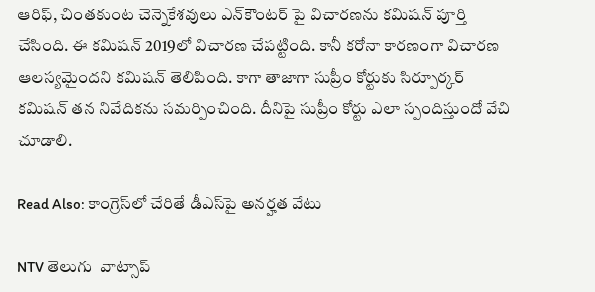ఆరిఫ్, చింతకుంట చెన్నెకేశవులు ఎన్‌కౌంటర్ పై విచారణను కమిషన్‌ పూర్తి చేసింది. ఈ కమిషన్‌ 2019లో విచారణ చేపట్టింది. కానీ కరోనా కారణంగా విచారణ ఆలస్యమైందని కమిషన్‌ తెలిపింది. కాగా తాజాగా సుప్రీం కోర్టుకు సిర్పూర్కర్‌ కమిషన్‌ తన నివేదికను సమర్పించింది. దీనిపై సుప్రీం కోర్టు ఎలా స్పందిస్తుందో వేచి చూడాలి.

Read Also: కాంగ్రెస్‌లో చేరితే డీఎస్‌పై అనర్హత వేటు

NTV తెలుగు  వాట్సాప్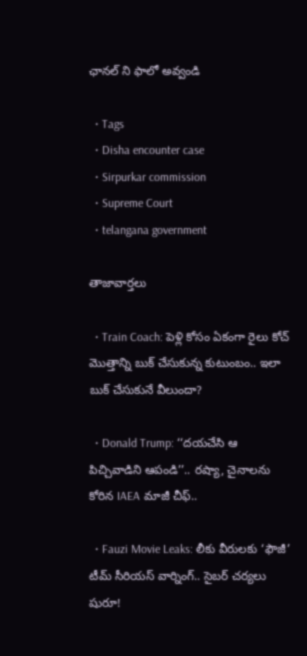ఛానల్ ని ఫాలో అవ్వండి

  • Tags
  • Disha encounter case
  • Sirpurkar commission
  • Supreme Court
  • telangana government

తాజావార్తలు

  • Train Coach: పెళ్లి కోసం ఏకంగా రైలు కోచ్ మొత్తాన్ని బుక్ చేసుకున్న కుటుంబం.. ఇలా బుక్ చేసుకునే వీలుందా?

  • Donald Trump: ‘‘దయచేసి ఆ పిచ్చివాడిని ఆపండి’’.. రష్యా, చైనాలను కోరిన IAEA మాజీ చీఫ్..

  • Fauzi Movie Leaks: లీకు వీరులకు ‘ఫౌజీ’ టీమ్ సీరియస్ వార్నింగ్.. సైబర్ చర్యలు షురూ!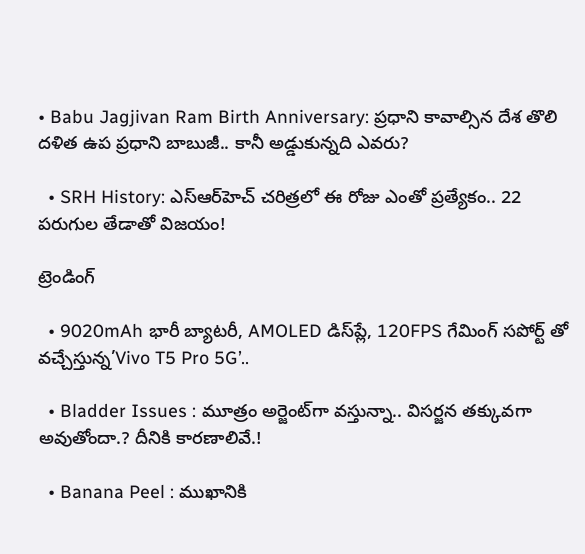• Babu Jagjivan Ram Birth Anniversary: ప్రధాని కావాల్సిన దేశ తొలి దళిత ఉప ప్రధాని బాబుజీ.. కానీ అడ్డుకున్నది ఎవరు?

  • SRH History: ఎస్‌ఆర్‌హెచ్ చరిత్రలో ఈ రోజు ఎంతో ప్రత్యేకం.. 22 పరుగుల తేడాతో విజయం!

ట్రెండింగ్‌

  • 9020mAh భారీ బ్యాటరీ, AMOLED డిస్‌ప్లే, 120FPS గేమింగ్‌ సపోర్ట్ తో వచ్చేస్తున్న’Vivo T5 Pro 5G’..

  • Bladder Issues : మూత్రం అర్జెంట్‌గా వస్తున్నా.. విసర్జన తక్కువగా అవుతోందా.? దీనికి కారణాలివే.!

  • Banana Peel : ముఖానికి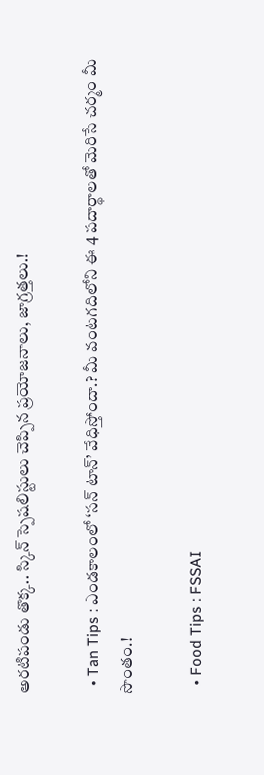అరటిపండు తొక్క.. స్కిన్ స్పెషలిస్టులు చెప్పిన ప్రయోజనాలు, జాగ్రత్తలు.!

  • Tan Tips : ఎండకాలంలో ‘సన్ టాన్’ వేధిస్తోందా.? మీ వంటగదిలోని ఈ 4 పదార్థాలతో మెరిసే చర్మం మీ సొంతం.!

  • Food Tips : FSSAI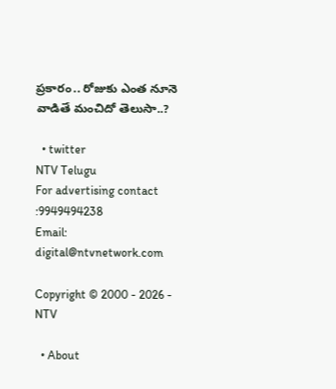ప్రకారం.. రోజుకు ఎంత నూనె వాడితే మంచిదో తెలుసా..?

  • twitter
NTV Telugu
For advertising contact :9949494238
Email: digital@ntvnetwork.com

Copyright © 2000 - 2026 - NTV

  • About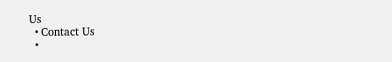Us
  • Contact Us
  •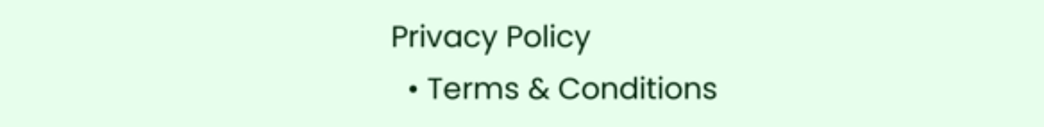Privacy Policy
  • Terms & Conditions